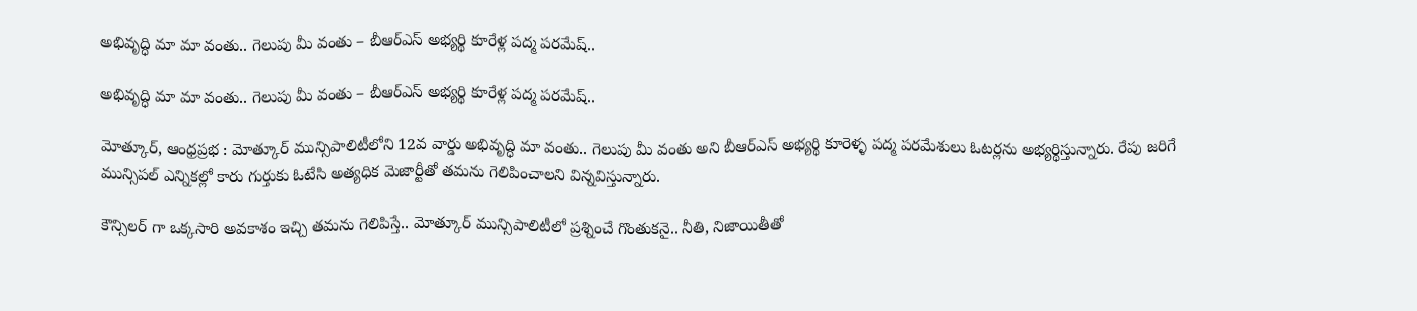అభివృద్ధి మా మా వంతు.. గెలుపు మీ వంతు – బీఆర్ఎస్ అభ్యర్థి కూరేళ్ల పద్మ పరమేష్‌..

అభివృద్ధి మా మా వంతు.. గెలుపు మీ వంతు – బీఆర్ఎస్ అభ్యర్థి కూరేళ్ల పద్మ పరమేష్‌..

మోత్కూర్, ఆంధ్రప్రభ : మోత్కూర్ మున్సిపాలిటీలోని 12వ వార్డు అభివృద్ధి మా వంతు.. గెలుపు మీ వంతు అని బీఆర్ఎస్ అభ్యర్థి కూరెళ్ళ పద్మ పరమేశులు ఓటర్లను అభ్యర్థిస్తున్నారు. రేపు జరిగే మున్సిపల్ ఎన్నికల్లో కారు గుర్తుకు ఓటేసి అత్యధిక మెజార్టీతో తమను గెలిపించాలని విన్నవిస్తున్నారు.

కౌన్సిలర్ గా ఒక్కసారి అవకాశం ఇచ్చి తమను గెలిపిస్తే.. మోత్కూర్ మున్సిపాలిటీలో ప్రశ్నించే గొంతుకనై.. నీతి, నిజాయితీతో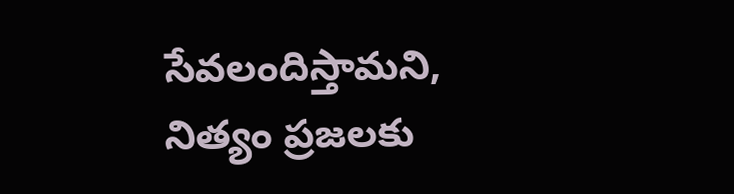సేవలందిస్తామని, నిత్యం ప్రజలకు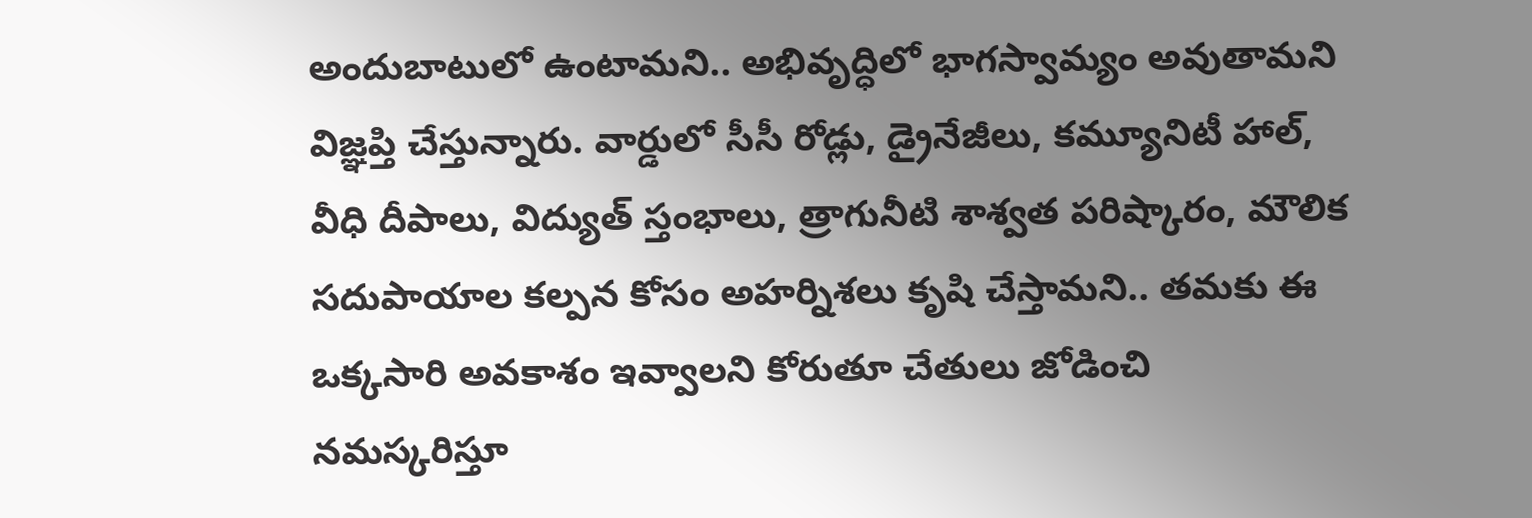అందుబాటులో ఉంటామని.. అభివృద్ధిలో భాగస్వామ్యం అవుతామని విజ్ఞప్తి చేస్తున్నారు. వార్డులో సీసీ రోడ్లు, డ్రైనేజీలు, కమ్యూనిటీ హాల్, వీధి దీపాలు, విద్యుత్ స్తంభాలు, త్రాగునీటి శాశ్వత పరిష్కారం, మౌలిక సదుపాయాల కల్పన కోసం అహర్నిశలు కృషి చేస్తామని.. తమకు ఈ ఒక్కసారి అవకాశం ఇవ్వాలని కోరుతూ చేతులు జోడించి నమస్కరిస్తూ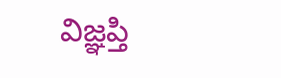విజ్ఞప్తి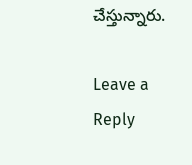చేస్తున్నారు.

Leave a Reply